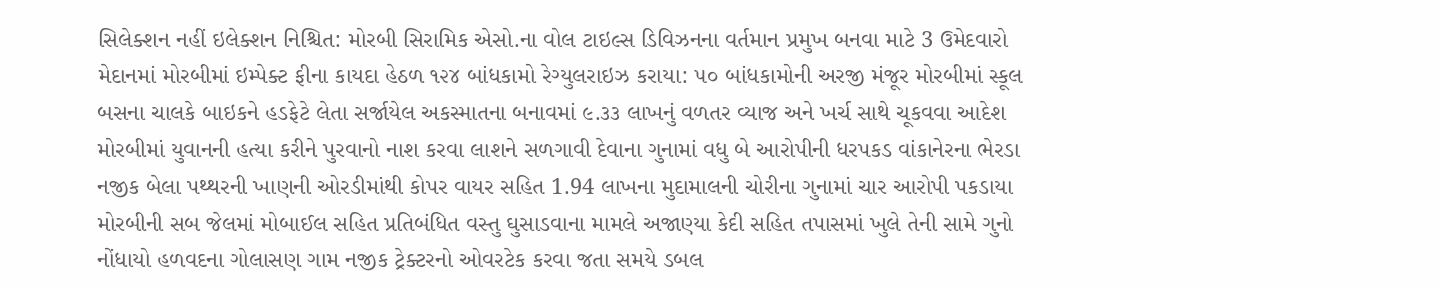સિલેક્શન નહીં ઇલેક્શન નિશ્ચિત: મોરબી સિરામિક એસો.ના વોલ ટાઇલ્સ ડિવિઝનના વર્તમાન પ્રમુખ બનવા માટે 3 ઉમેદવારો મેદાનમાં મોરબીમાં ઇમ્પેક્ટ ફીના કાયદા હેઠળ ૧૨૪ બાંધકામો રેગ્યુલરાઇઝ કરાયા: ૫૦ બાંધકામોની અરજી મંજૂર મોરબીમાં સ્કૂલ બસના ચાલકે બાઇકને હડફેટે લેતા સર્જાયેલ અકસ્માતના બનાવમાં ૯.૩૩ લાખનું વળતર વ્યાજ અને ખર્ચ સાથે ચૂકવવા આદેશ મોરબીમાં યુવાનની હત્યા કરીને પુરવાનો નાશ કરવા લાશને સળગાવી દેવાના ગુનામાં વધુ બે આરોપીની ધરપકડ વાંકાનેરના ભેરડા નજીક બેલા પથ્થરની ખાણની ઓરડીમાંથી કોપર વાયર સહિત 1.94 લાખના મુદામાલની ચોરીના ગુનામાં ચાર આરોપી પકડાયા મોરબીની સબ જેલમાં મોબાઈલ સહિત પ્રતિબંધિત વસ્તુ ઘુસાડવાના મામલે અજાણ્યા કેદી સહિત તપાસમાં ખુલે તેની સામે ગુનો નોંધાયો હળવદના ગોલાસણ ગામ નજીક ટ્રેક્ટરનો ઓવરટેક કરવા જતા સમયે ડબલ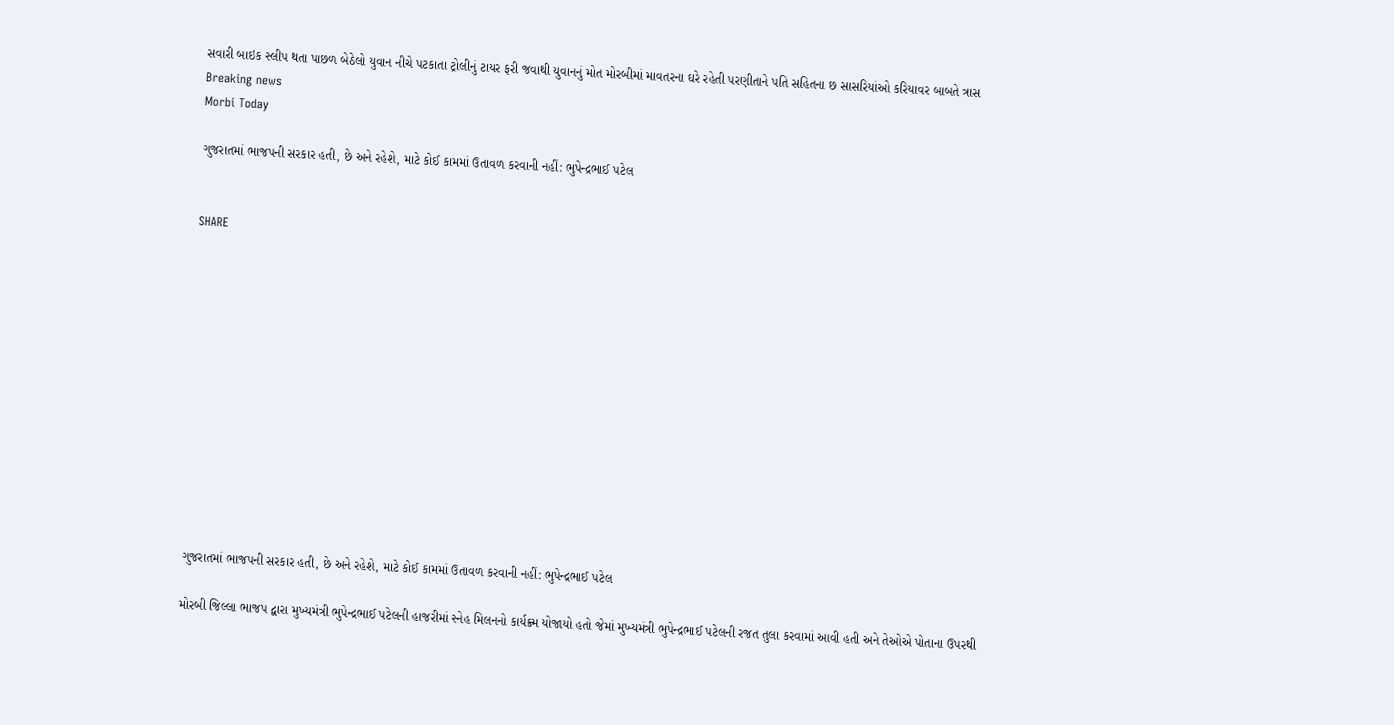સવારી બાઇક સ્લીપ થતા પાછળ બેઠેલો યુવાન નીચે પટકાતા ટ્રોલીનું ટાયર ફરી જવાથી યુવાનનું મોત મોરબીમાં માવતરના ઘરે રહેતી પરણીતાને પતિ સહિતના છ સાસરિયાંઓ કરિયાવર બાબતે ત્રાસ
Breaking news
Morbi Today

ગુજરાતમાં ભાજપની સરકાર હતી, છે અને રહેશે, માટે કોઈ કામમાં ઉતાવળ કરવાની નહીં: ભુપેન્દ્રભાઈ પટેલ


SHARE













ગુજરાતમાં ભાજપની સરકાર હતી, છે અને રહેશે, માટે કોઈ કામમાં ઉતાવળ કરવાની નહીં: ભુપેન્દ્રભાઈ પટેલ

મોરબી જિલ્લા ભાજપ દ્વારા મુખ્યમંત્રી ભુપેન્દ્રભાઈ પટેલની હાજરીમાં સ્નેહ મિલનનો કાર્યક્ર્મ યોજાયો હતો જેમાં મુખ્યમંત્રી ભુપેન્દ્રભાઈ પટેલની રજત તુલા કરવામાં આવી હતી અને તેઓએ પોતાના ઉપરથી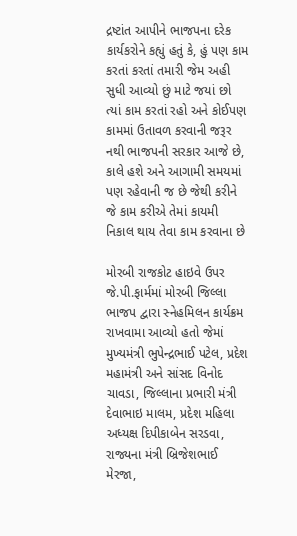દ્રષ્ટાંત આપીને ભાજપના દરેક કાર્યકરોને કહ્યું હતું કે, હું પણ કામ કરતાં કરતાં તમારી જેમ અહી સુધી આવ્યો છું માટે જયાં છો ત્યાં કામ કરતાં રહો અને કોઈપણ કામમાં ઉતાવળ કરવાની જરૂર નથી ભાજપની સરકાર આજે છે, કાલે હશે અને આગામી સમયમાં પણ રહેવાની જ છે જેથી કરીને જે કામ કરીએ તેમાં કાયમી નિકાલ થાય તેવા કામ કરવાના છે

મોરબી રાજકોટ હાઇવે ઉપર જે.પી.ફાર્મમાં મોરબી જિલ્લા ભાજપ દ્વારા સ્નેહમિલન કાર્યક્રમ રાખવામા આવ્યો હતો જેમાં મુખ્યમંત્રી ભુપેન્દ્રભાઈ પટેલ, પ્રદેશ મહામંત્રી અને સાંસદ વિનોદ ચાવડા, જિલ્લાના પ્રભારી મંત્રી દેવાભાઇ માલમ, પ્રદેશ મહિલા અધ્યક્ષ દિપીકાબેન સરડવા, રાજ્યના મંત્રી બ્રિજેશભાઈ મેરજા,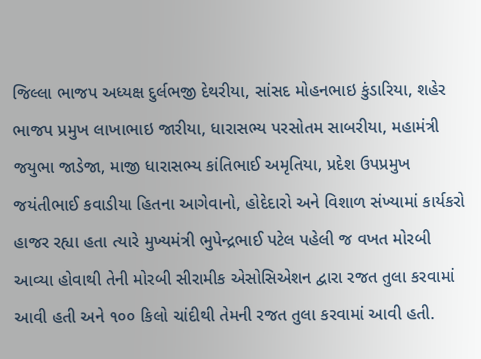જિલ્લા ભાજપ અધ્યક્ષ દુર્લભજી દેથરીયા, સાંસદ મોહનભાઇ કુંડારિયા, શહેર ભાજપ પ્રમુખ લાખાભાઇ જારીયા, ધારાસભ્ય પરસોતમ સાબરીયા, મહામંત્રી જયુભા જાડેજા, માજી ધારાસભ્ય કાંતિભાઈ અમૃતિયા, પ્રદેશ ઉપપ્રમુખ જયંતીભાઈ કવાડીયા હિતના આગેવાનો, હોદેદારો અને વિશાળ સંખ્યામાં કાર્યકરો હાજર રહ્યા હતા ત્યારે મુખ્યમંત્રી ભુપેન્દ્રભાઈ પટેલ પહેલી જ વખત મોરબી આવ્યા હોવાથી તેની મોરબી સીરામીક એસોસિએશન દ્વારા રજત તુલા કરવામાં આવી હતી અને ૧૦૦ કિલો ચાંદીથી તેમની રજત તુલા કરવામાં આવી હતી.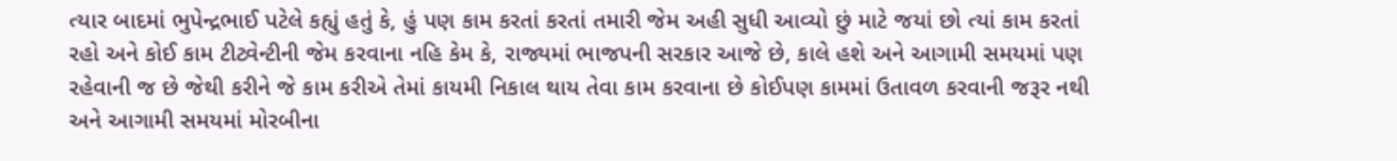ત્યાર બાદમાં ભુપેન્દ્રભાઈ પટેલે કહ્યું હતું કે, હું પણ કામ કરતાં કરતાં તમારી જેમ અહી સુધી આવ્યો છું માટે જયાં છો ત્યાં કામ કરતાં રહો અને કોઈ કામ ટીટ્વેન્ટીની જેમ કરવાના નહિ કેમ કે, રાજ્યમાં ભાજપની સરકાર આજે છે, કાલે હશે અને આગામી સમયમાં પણ રહેવાની જ છે જેથી કરીને જે કામ કરીએ તેમાં કાયમી નિકાલ થાય તેવા કામ કરવાના છે કોઈપણ કામમાં ઉતાવળ કરવાની જરૂર નથી અને આગામી સમયમાં મોરબીના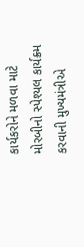કાર્યકરોને મળવા માટે મોરબીનો સ્પેશ્યલ કાર્યક્ર્મ કરવાની મુખ્યમંત્રીએ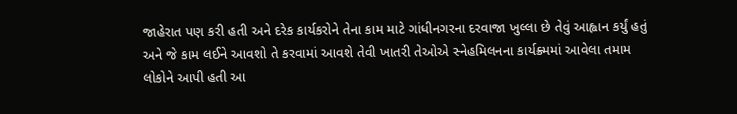જાહેરાત પણ કરી હતી અને દરેક કાર્યકરોને તેના કામ માટે ગાંધીનગરના દરવાજા ખુલ્લા છે તેવું આહ્વાન કર્યું હતું અને જે કામ લઈને આવશો તે કરવામાં આવશે તેવી ખાતરી તેઓએ સ્નેહમિલનના કાર્યક્ર્મમાં આવેલા તમામ લોકોને આપી હતી આ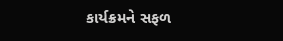કાર્યક્રમને સફળ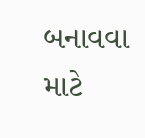બનાવવા માટે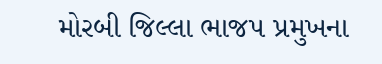મોરબી જિલ્લા ભાજપ પ્રમુખના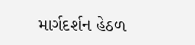માર્ગદર્શન હેઠળ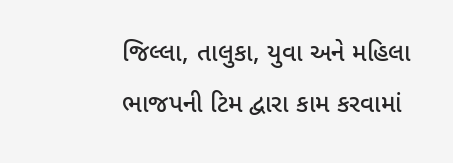જિલ્લા, તાલુકા, યુવા અને મહિલા ભાજપની ટિમ દ્વારા કામ કરવામાં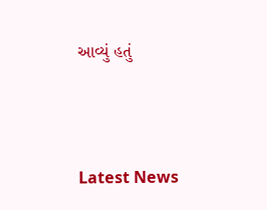આવ્યું હતું




Latest News